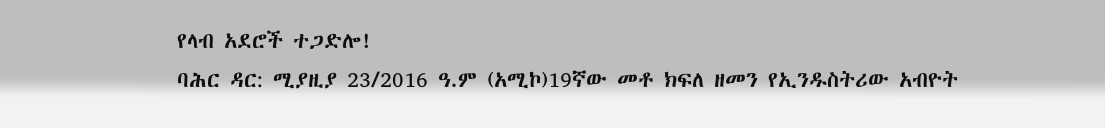የላብ አደሮች ተጋድሎ!
ባሕር ዳር: ሚያዚያ 23/2016 ዓ.ም (አሚኮ)19ኛው መቶ ክፍለ ዘመን የኢንዱስትሪው አብዮት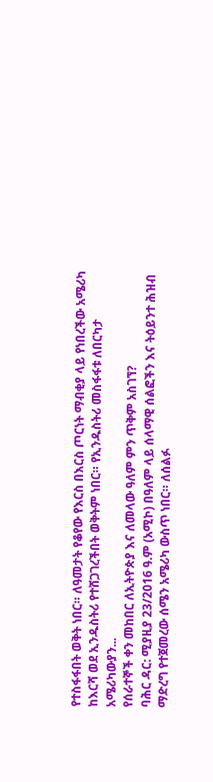የተስፋፋበት ወቅት ነበር። ለዓመታት የቆየው የእርስ በእርስ ጦርነት ማብቂያ ላይ የነበረችው አሜሪካ ከእርሻ ወደ ኢንዱስትሪ የተሸጋገረችበት ወቅትም ነበር። የኢንዱስትሪ መስፋፋቱ ለበርካታ አሜሪካውያን...
የሰራተኞች ቀን መከበር ለኢትዮጵያ እና ለመላው ዓለም ምን ጥቅም አስገኘ?
ባሕር ዳር: ሚያዚያ 23/2016 ዓ.ም (አሚኮ) በዓለም ላይ ሰላማዊ ሰልፎችን እና ትዕይንተ ሕዝብ ማድረግ የተጀመረው ሰሜን አሜሪካ ውስጥ ነበር። ለሰልፉ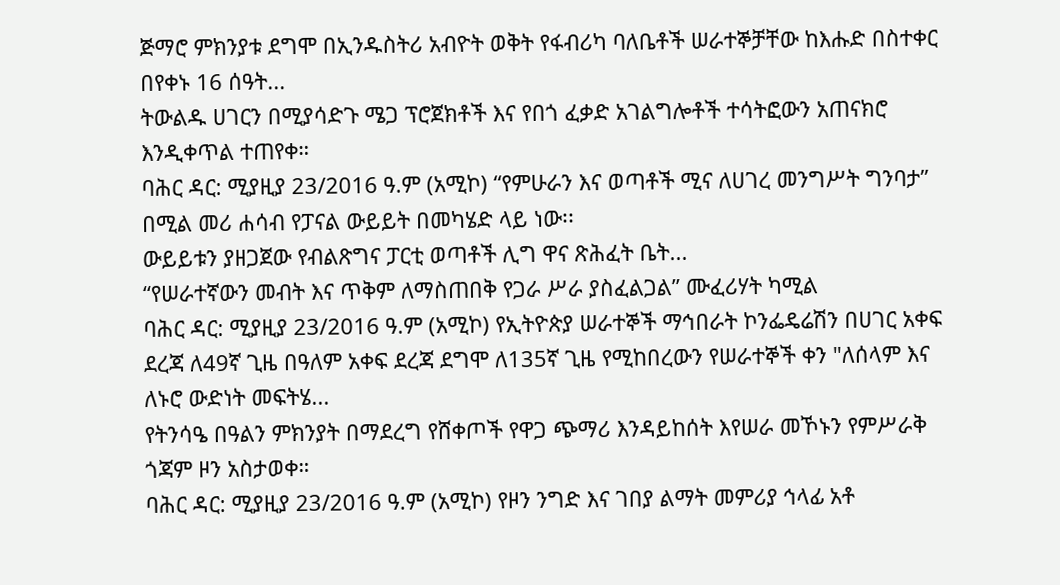ጅማሮ ምክንያቱ ደግሞ በኢንዱስትሪ አብዮት ወቅት የፋብሪካ ባለቤቶች ሠራተኞቻቸው ከእሑድ በስተቀር በየቀኑ 16 ሰዓት...
ትውልዱ ሀገርን በሚያሳድጉ ሜጋ ፕሮጀክቶች እና የበጎ ፈቃድ አገልግሎቶች ተሳትፎውን አጠናክሮ እንዲቀጥል ተጠየቀ።
ባሕር ዳር: ሚያዚያ 23/2016 ዓ.ም (አሚኮ) “የምሁራን እና ወጣቶች ሚና ለሀገረ መንግሥት ግንባታ” በሚል መሪ ሐሳብ የፓናል ውይይት በመካሄድ ላይ ነው፡፡
ውይይቱን ያዘጋጀው የብልጽግና ፓርቲ ወጣቶች ሊግ ዋና ጽሕፈት ቤት...
“የሠራተኛውን መብት እና ጥቅም ለማስጠበቅ የጋራ ሥራ ያስፈልጋል” ሙፈሪሃት ካሚል
ባሕር ዳር: ሚያዚያ 23/2016 ዓ.ም (አሚኮ) የኢትዮጵያ ሠራተኞች ማኅበራት ኮንፌዴሬሽን በሀገር አቀፍ ደረጃ ለ49ኛ ጊዜ በዓለም አቀፍ ደረጃ ደግሞ ለ135ኛ ጊዜ የሚከበረውን የሠራተኞች ቀን "ለሰላም እና ለኑሮ ውድነት መፍትሄ...
የትንሳዔ በዓልን ምክንያት በማደረግ የሸቀጦች የዋጋ ጭማሪ እንዳይከሰት እየሠራ መኾኑን የምሥራቅ ጎጃም ዞን አስታወቀ።
ባሕር ዳር: ሚያዚያ 23/2016 ዓ.ም (አሚኮ) የዞን ንግድ እና ገበያ ልማት መምሪያ ኅላፊ አቶ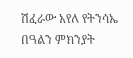ሽፈራው አየለ የትንሳኤ በዓልን ምክንያት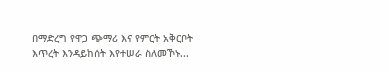በማድረግ የዋጋ ጭማሪ እና የምርት አቅርቦት እጥረት እንዳይከሰት እየተሠራ ስለመኾኑ...